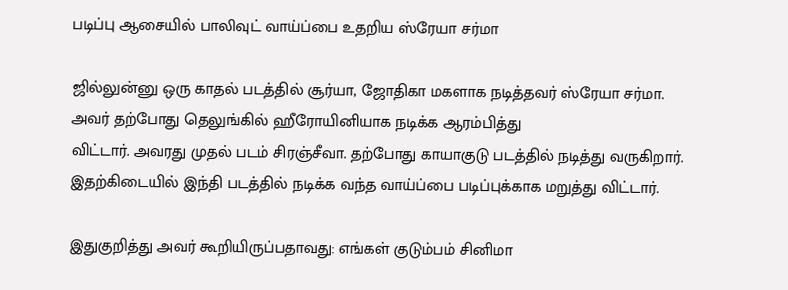படிப்பு ஆசையில் பாலிவுட் வாய்ப்பை உதறிய ஸ்ரேயா சர்மா

ஜில்லுன்னு ஒரு காதல் படத்தில் சூர்யா, ஜோதிகா மகளாக நடித்தவர் ஸ்ரேயா சர்மா. அவர் தற்போது தெலுங்கில் ஹீரோயினியாக நடிக்க ஆரம்பித்து
விட்டார். அவரது முதல் படம் சிரஞ்சீவா. தற்போது காயாகுடு படத்தில் நடித்து வருகிறார். இதற்கிடையில் இந்தி படத்தில் நடிக்க வந்த வாய்ப்பை படிப்புக்காக மறுத்து விட்டார்.

இதுகுறித்து அவர் கூறியிருப்பதாவது: எங்கள் குடும்பம் சினிமா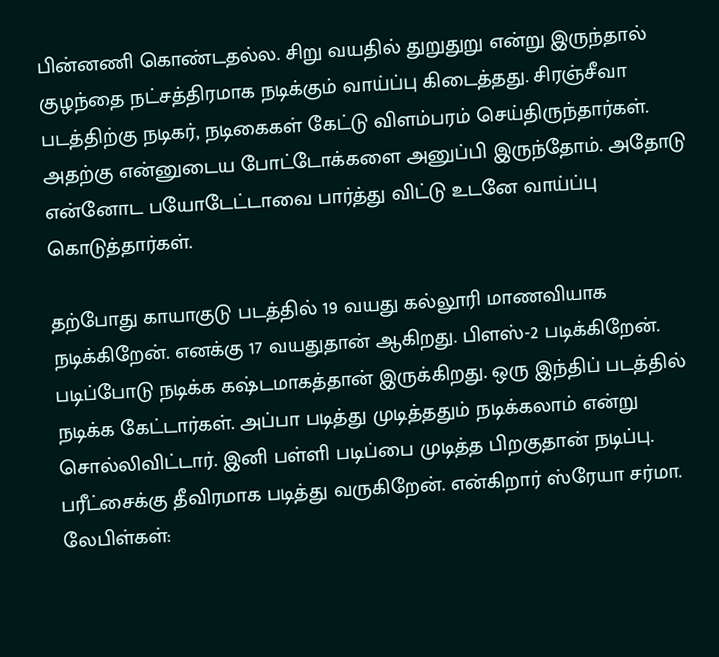பின்னணி கொண்டதல்ல. சிறு வயதில் துறுதுறு என்று இருந்தால் குழந்தை நட்சத்திரமாக நடிக்கும் வாய்ப்பு கிடைத்தது. சிரஞ்சீவா படத்திற்கு நடிகர், நடிகைகள் கேட்டு விளம்பரம் செய்திருந்தார்கள். அதற்கு என்னுடைய போட்டோக்களை அனுப்பி இருந்தோம். அதோடு என்னோட பயோடேட்டாவை பார்த்து விட்டு உடனே வாய்ப்பு கொடுத்தார்கள்.

தற்போது காயாகுடு படத்தில் 19 வயது கல்லூரி மாணவியாக நடிக்கிறேன். எனக்கு 17 வயதுதான் ஆகிறது. பிளஸ்-2 படிக்கிறேன். படிப்போடு நடிக்க கஷ்டமாகத்தான் இருக்கிறது. ஒரு இந்திப் படத்தில் நடிக்க கேட்டார்கள். அப்பா படித்து முடித்ததும் நடிக்கலாம் என்று சொல்லிவிட்டார். இனி பள்ளி படிப்பை முடித்த பிறகுதான் நடிப்பு. பரீட்சைக்கு தீவிரமாக படித்து வருகிறேன். என்கிறார் ஸ்ரேயா சர்மா.
லேபிள்கள்: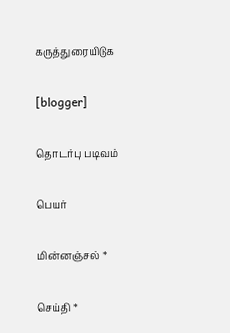கருத்துரையிடுக

[blogger]

தொடர்பு படிவம்

பெயர்

மின்னஞ்சல் *

செய்தி *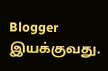Blogger இயக்குவது.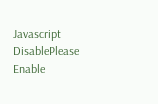Javascript DisablePlease Enable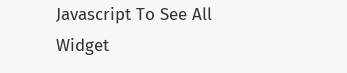Javascript To See All Widget